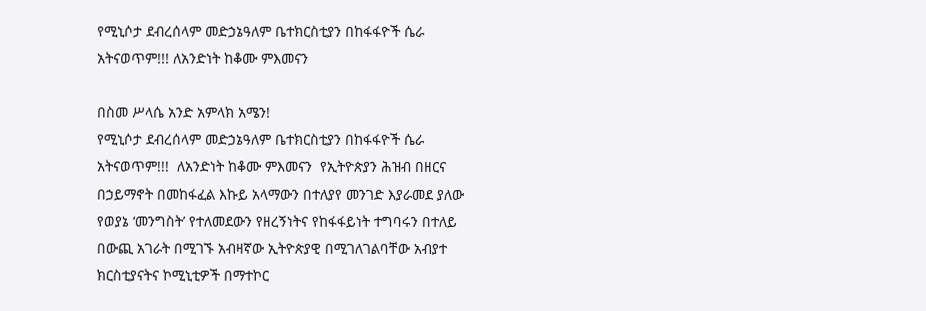የሚኒሶታ ደብረሰላም መድኃኔዓለም ቤተክርስቲያን በከፋፋዮች ሴራ አትናወጥም!!! ለአንድነት ከቆሙ ምእመናን

በስመ ሥላሴ አንድ አምላክ አሜን!
የሚኒሶታ ደብረሰላም መድኃኔዓለም ቤተክርስቲያን በከፋፋዮች ሴራ አትናወጥም!!!  ለአንድነት ከቆሙ ምእመናን  የኢትዮጵያን ሕዝብ በዘርና በኃይማኖት በመከፋፈል እኩይ አላማውን በተለያየ መንገድ እያራመደ ያለው የወያኔ ‘መንግስት’ የተለመደውን የዘረኝነትና የከፋፋይነት ተግባሩን በተለይ በውጪ አገራት በሚገኙ አብዛኛው ኢትዮጵያዊ በሚገለገልባቸው አብያተ ክርስቲያናትና ኮሚኒቲዎች በማተኮር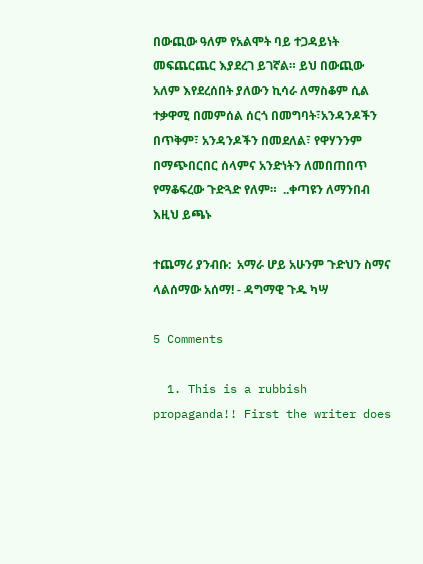በውጪው ዓለም የአልሞት ባይ ተጋዳይነት መፍጨርጨር እያደረገ ይገኛል። ይህ በውጪው አለም እየደረሰበት ያለውን ኪሳራ ለማስቆም ሲል ተቃዋሚ በመምሰል ሰርጎ በመግባት፣አንዳንዶችን በጥቅም፣ አንዳንዶችን በመደለል፣ የዋሃንንም በማጭበርበር ሰላምና አንድነትን ለመበጠበጥ የማቆፍረው ጉድጓድ የለም።  ..ቀጣዩን ለማንበብ እዚህ ይጫኑ

ተጨማሪ ያንብቡ:  አማራ ሆይ አሁንም ጉድህን ስማና ላልሰማው አሰማ! - ዳግማዊ ጉዱ ካሣ

5 Comments

  1. This is a rubbish propaganda!! First the writer does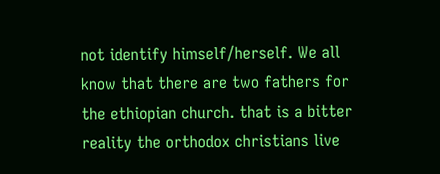not identify himself/herself. We all know that there are two fathers for the ethiopian church. that is a bitter reality the orthodox christians live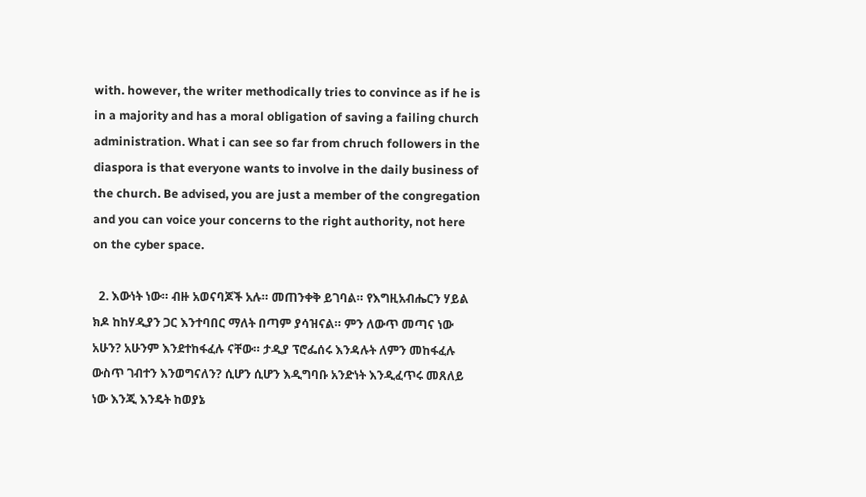with. however, the writer methodically tries to convince as if he is in a majority and has a moral obligation of saving a failing church administration. What i can see so far from chruch followers in the diaspora is that everyone wants to involve in the daily business of the church. Be advised, you are just a member of the congregation and you can voice your concerns to the right authority, not here on the cyber space.

  2. እውነት ነው። ብዙ አወናባጆች አሉ። መጠንቀቅ ይገባል። የእግዚአብሔርን ሃይል ክዶ ከከሃዲያን ጋር እንተባበር ማለት በጣም ያሳዝናል። ምን ለውጥ መጣና ነው አሁን? አሁንም እንደተከፋፈሉ ናቸው። ታዲያ ፕሮፌሰሩ እንዳሉት ለምን መከፋፈሉ ውስጥ ገብተን እንወግናለን? ሲሆን ሲሆን እዲግባቡ አንድነት እንዲፈጥሩ መጸለይ ነው እንጂ እንዴት ከወያኔ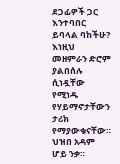ደጋፊዎች ጋር እንተባበር ይባላል ባከችሁ? እነዚህ መዘምራን ድሮም ያልበሰሉ ሲነዷቸው የሚነዱ የሃይማኖታቸውን ታሪክ የማያውቁናቸው። ህዝበ አዳም ሆይ ንቃ።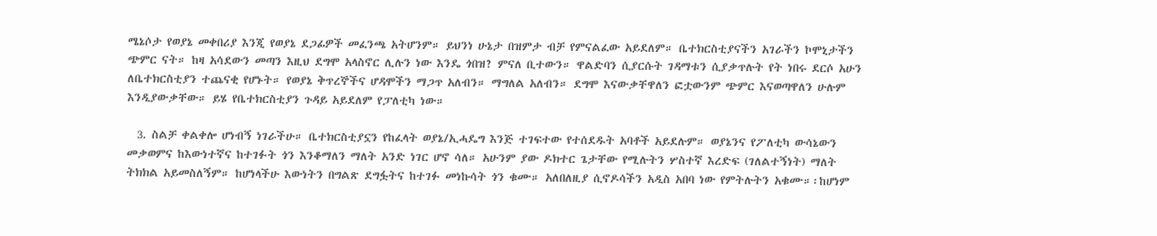ሜኔሶታ የወያኔ መቀበሪያ እንጂ የወያኔ ደጋፊዎች መፈንጫ አትሆንም። ይህንነ ሁኔታ በዝምታ ብቻ የምናልፈው አይደለም። ቤተክርስቲያናችን አገራችን ኮሞኒታችን ጭምር ናት። ከዛ አሳደውን መጣን እዚህ ደግሞ አላስኖር ሊሉን ነው እንዴ ጎበዝ? ምናለ ቢተውን። ዋልድባን ሲያርሱት ገዳማቱን ሲያቃጥሉት የት ነበሩ ደርሶ አሁን ለቤተክርስቲያን ተጨናቂ የሆኑት። የወያኔ ቅጥረኞችና ሆዳሞችን ማጋጥ አለብን። ማግለል አለብን። ደግሞ እናውቃቸዋለን ፎቷውንም ጭምር እናወጣዋለን ሁሉም እንዲያውቃቸው። ይሄ የቤተክርስቲያን ጉዳይ አይደለም የፓለቲካ ነው።

  3. ስልቻ ቀልቀሎ ሆነብኝ ነገራችሁ። ቤተክርስቲያኗን የከፈላት ወያኔ/ኢሓዴግ እንጅ ተገፍተው የተሰደዱት አባቶች አይደሉም። ወያኔንና የፖለቲካ ውሳኔውን መቃወምና ከእውነተኛና ከተገፉት ጎን እንቆማለን ማለት አንድ ነገር ሆኖ ሳለ። አሁንም ያው ዶክተር ጌታቸው የሚሉትን ሦስተኛ እረድፍ (ገለልተኝነት) ማለት ትክክል አይመስለኝም። ከሆነላችሁ እውነትን በግልጽ ደግፏትና ከተገፉ መነኩሳት ጎን ቁሙ። አለበለዚያ ሲኖዶሳችን አዲስ አበባ ነው የምትሉትን አቁሙ።፡ከሆነም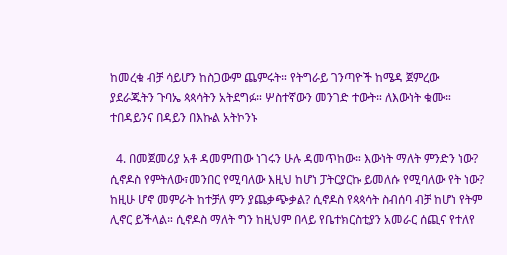ከመረቁ ብቻ ሳይሆን ከስጋውም ጨምሩት። የትግራይ ገንጣዮች ከሜዳ ጀምረው ያደራጁትን ጉባኤ ጳጳሳትን አትደግፉ። ሦስተኛውን መንገድ ተውት። ለእውነት ቁሙ። ተበዳይንና በዳይን በእኩል አትኮንኑ

  4. በመጀመሪያ አቶ ዳመምጠው ነገሩን ሁሉ ዳመጥከው። እውነት ማለት ምንድን ነው? ሲኖዶስ የምትለው፣መንበር የሚባለው እዚህ ከሆነ ፓትርያርኩ ይመለሱ የሚባለው የት ነው? ከዚሁ ሆኖ መምራት ከተቻለ ምን ያጨቃጭቃል? ሲኖዶስ የጳጳሳት ስብሰባ ብቻ ከሆነ የትም ሊኖር ይችላል። ሲኖዶስ ማለት ግን ከዚህም በላይ የቤተክርስቲያን አመራር ሰጪና የተለየ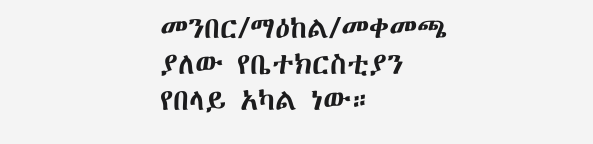መንበር/ማዕከል/መቀመጫ ያለው የቤተክርስቲያን የበላይ አካል ነው።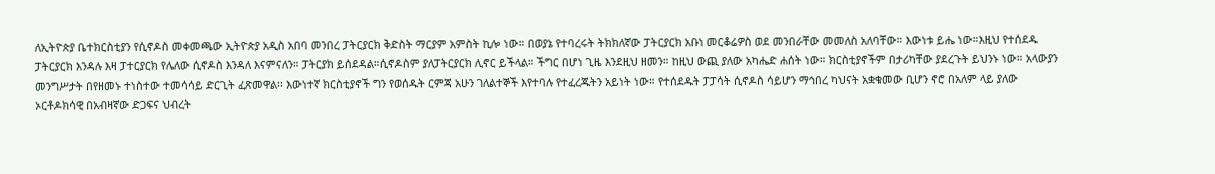ለኢትዮጵያ ቤተክርስቲያን የሲኖዶስ መቀመጫው ኢትዮጵያ አዲስ አበባ መንበረ ፓትርያርክ ቅድስት ማርያም አምስት ኪሎ ነው። በወያኔ የተባረሩት ትክክለኛው ፓትርያርክ አቡነ መርቆሬዎስ ወደ መንበራቸው መመለስ አለባቸው። እውነቱ ይሔ ነው።እዚህ የተሰደዱ ፓትርያርክ እንዳሉ እዛ ፓተርያርክ የሌለው ሲኖዶስ እንዳለ እናምናለን። ፓትርያክ ይሰደዳል።ሲኖዶስም ያለፓትርያርክ ሊኖር ይችላል። ችግር በሆነ ጊዜ እንደዚህ ዘመን። ከዚህ ውጪ ያለው አካሔድ ሐሰት ነው። ክርስቲያኖችም በታሪካቸው ያደረጉት ይህንኑ ነው። አላውያን መንግሥታት በየዘመኑ ተነስተው ተመሳሳይ ድርጊት ፈጽመዋል፡፡ እውነተኛ ክርስቲያኖች ግን የወሰዱት ርምጃ አሁን ገለልተኞች እየተባሉ የተፈረጁትን አይነት ነው። የተሰደዱት ፓፓሳት ሲኖዶስ ሳይሆን ማኅበረ ካህናት አቋቁመው ቢሆን ኖሮ በአለም ላይ ያለው ኦርቶዶክሳዊ በአብዛኛው ድጋፍና ህብረት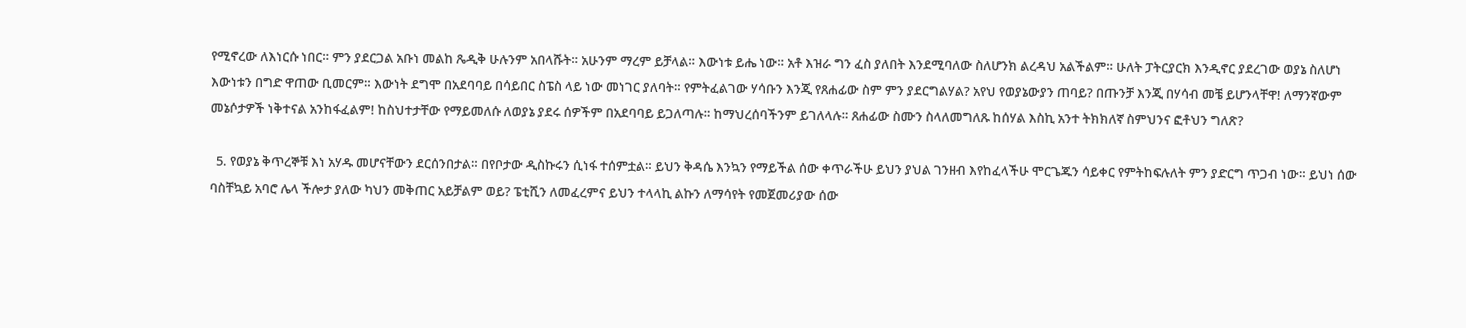የሚኖረው ለእነርሱ ነበር። ምን ያደርጋል አቡነ መልከ ጼዲቅ ሁሉንም አበላሹት። አሁንም ማረም ይቻላል። እውነቱ ይሔ ነው። አቶ እዝራ ግን ፈስ ያለበት እንደሚባለው ስለሆንክ ልረዳህ አልችልም። ሁለት ፓትርያርክ እንዲኖር ያደረገው ወያኔ ስለሆነ እውነቱን በግድ ዋጠው ቢመርም። እውነት ደግሞ በአደባባይ በሳይበር ስፔስ ላይ ነው መነገር ያለባት። የምትፈልገው ሃሳቡን እንጂ የጸሐፊው ስም ምን ያደርግልሃል? አየህ የወያኔውያን ጠባይ? በጡንቻ እንጂ በሃሳብ መቼ ይሆንላቸዋ! ለማንኛውም መኔሶታዎች ነቅተናል አንከፋፈልም! ከስህተታቸው የማይመለሱ ለወያኔ ያደሩ ሰዎችም በአደባባይ ይጋለጣሉ። ከማህረሰባችንም ይገለላሉ። ጸሐፊው ስሙን ስላለመግለጹ ከሰሃል እስኪ አንተ ትክክለኛ ስምህንና ፎቶህን ግለጽ?

  5. የወያኔ ቅጥረኞቹ እነ አሃዱ መሆናቸውን ደርሰንበታል። በየቦታው ዲስኩሩን ሲነፋ ተሰምቷል። ይህን ቅዳሴ እንኳን የማይችል ሰው ቀጥራችሁ ይህን ያህል ገንዘብ እየከፈላችሁ ሞርጌጁን ሳይቀር የምትከፍሉለት ምን ያድርግ ጥጋብ ነው። ይህነ ሰው ባስቸኳይ አባሮ ሌላ ችሎታ ያለው ካህን መቅጠር አይቻልም ወይ? ፔቲሺን ለመፈረምና ይህን ተላላኪ ልኩን ለማሳየት የመጀመሪያው ሰው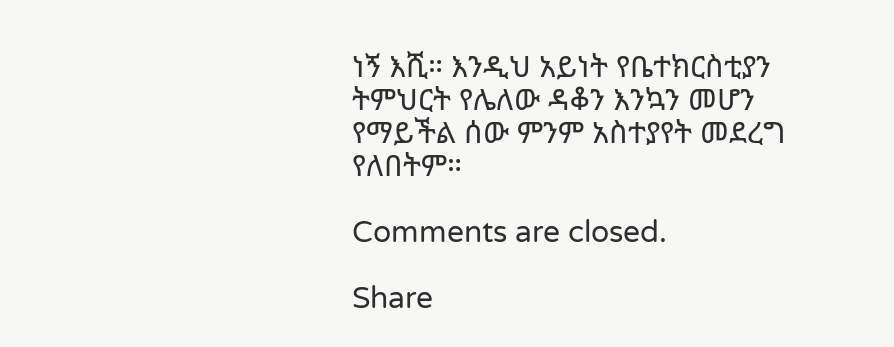ነኝ እሺ። እንዲህ አይነት የቤተክርስቲያን ትምህርት የሌለው ዳቆን እንኳን መሆን የማይችል ሰው ምንም አስተያየት መደረግ የለበትም።

Comments are closed.

Share